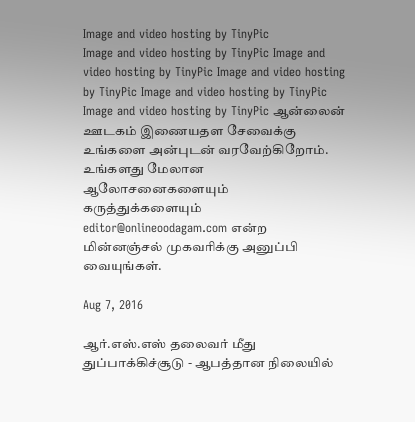Image and video hosting by TinyPic
Image and video hosting by TinyPic Image and video hosting by TinyPic Image and video hosting by TinyPic Image and video hosting by TinyPic Image and video hosting by TinyPic ஆன்லைன் ஊடகம் இணையதள சேவைக்கு உங்களை அன்புடன் வரவேற்கிறோம். உங்களது மேலான ஆலோசனைகளையும் கருத்துக்களையும் editor@onlineoodagam.com என்ற மின்னஞ்சல் முகவரிக்கு அனுப்பி வையுங்கள்.

Aug 7, 2016

ஆர்.எஸ்.எஸ் தலைவர் மீது துப்பாக்கிச்சூடு - ஆபத்தான நிலையில்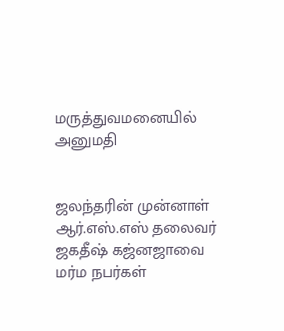மருத்துவமனையில் அனுமதி


ஜலந்தரின் முன்னாள் ஆர்.எஸ்.எஸ் தலைவர் ஜகதீஷ் கஜ்னஜாவை மர்ம நபர்கள்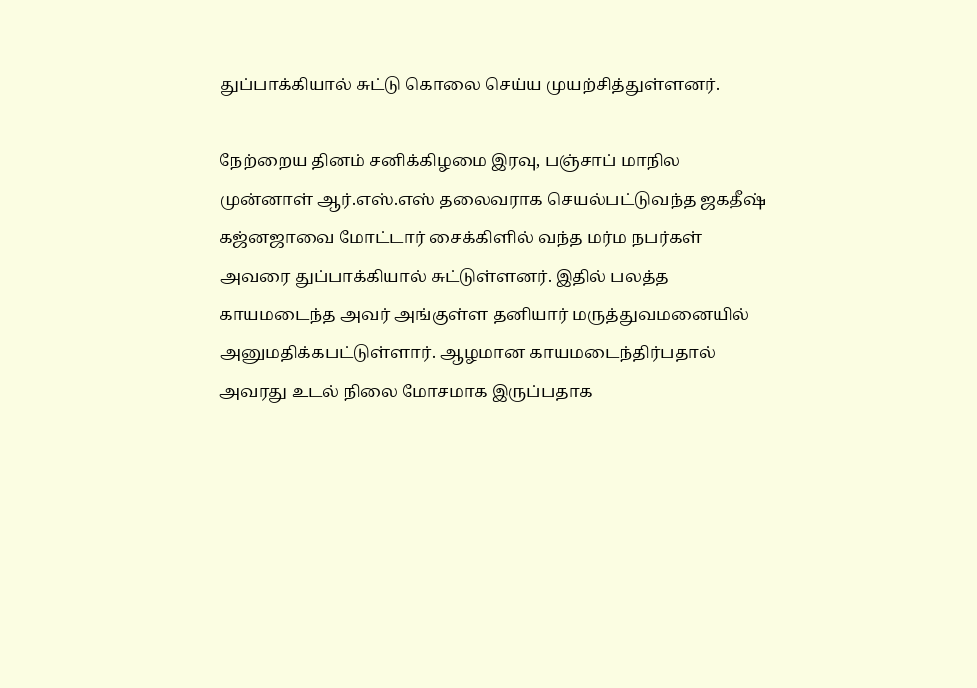துப்பாக்கியால் சுட்டு கொலை செய்ய முயற்சித்துள்ளனர்.

நேற்றைய தினம் சனிக்கிழமை இரவு, பஞ்சாப் மாநில முன்னாள் ஆர்.எஸ்.எஸ் தலைவராக செயல்பட்டுவந்த ஜகதீஷ் கஜ்னஜாவை மோட்டார் சைக்கிளில் வந்த மர்ம நபர்கள் அவரை துப்பாக்கியால் சுட்டுள்ளனர். இதில் பலத்த காயமடைந்த அவர் அங்குள்ள தனியார் மருத்துவமனையில் அனுமதிக்கபட்டுள்ளார். ஆழமான காயமடைந்திர்பதால் அவரது உடல் நிலை மோசமாக இருப்பதாக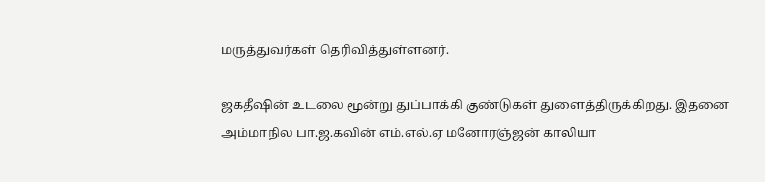மருத்துவர்கள் தெரிவித்துள்ளனர்.

ஜகதீஷின் உடலை மூன்று துப்பாக்கி குண்டுகள் துளைத்திருக்கிறது. இதனை அம்மாநில பா.ஜ.கவின் எம்.எல்.ஏ மனோரஞ்ஜன் காலியா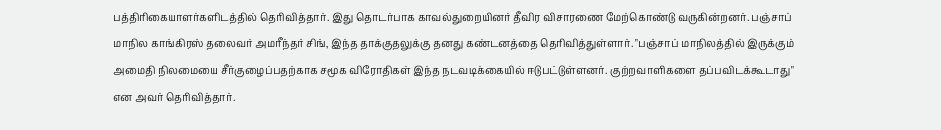பத்திரிகையாளர்களிடத்தில் தெரிவித்தார். இது தொடர்பாக காவல்துறையினர் தீவிர விசாரணை மேற்கொண்டு வருகின்றனர். பஞ்சாப் மாநில காங்கிரஸ் தலைவர் அமரீந்தர் சிங், இந்த தாக்குதலுக்கு தனது கண்டனத்தை தெரிவித்துள்ளார். "பஞ்சாப் மாநிலத்தில் இருக்கும் அமைதி நிலமையை சீர்குழைப்பதற்காக சமூக விரோதிகள் இந்த நடவடிக்கையில் ஈடுபட்டுள்ளனர். குற்றவாளிகளை தப்பவிடக்கூடாது" என அவர் தெரிவித்தார்.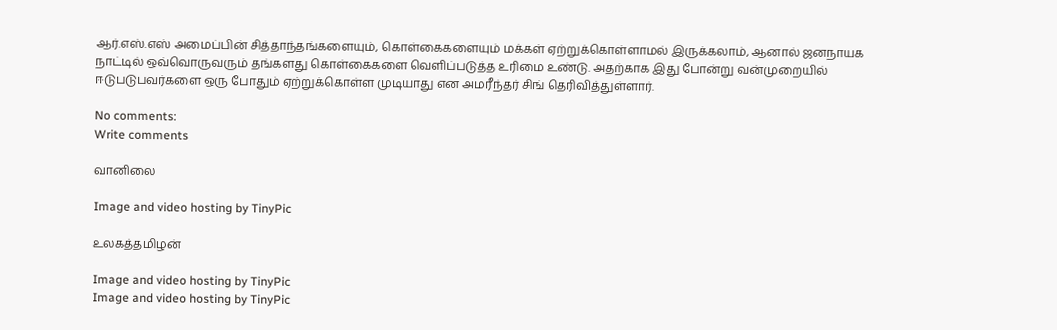ஆர்.எஸ்.எஸ் அமைப்பின் சித்தாந்தங்களையும், கொள்கைகளையும் மக்கள் ஏற்றுக்கொள்ளாமல் இருக்கலாம், ஆனால் ஜனநாயக நாட்டில் ஒவ்வொருவரும் தங்களது கொள்கைகளை வெளிப்படுத்த உரிமை உண்டு. அதற்காக இது போன்று வன்முறையில் ஈடுபடுபவர்களை ஒரு போதும் ஏற்றுக்கொள்ள முடியாது என அமரீந்தர் சிங் தெரிவித்துள்ளார்.

No comments:
Write comments

வானிலை

Image and video hosting by TinyPic

உலகத்தமிழன்

Image and video hosting by TinyPic
Image and video hosting by TinyPic